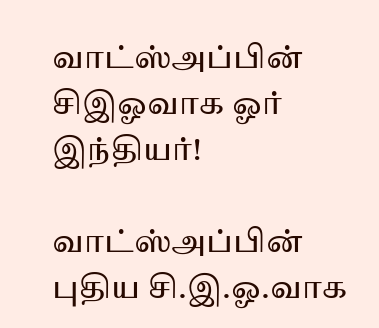வாட்ஸ்அப்பின் சிஇஓவாக ஓர் இந்தியர்!

வாட்ஸ்அப்பின் புதிய சி.இ.ஓ.வாக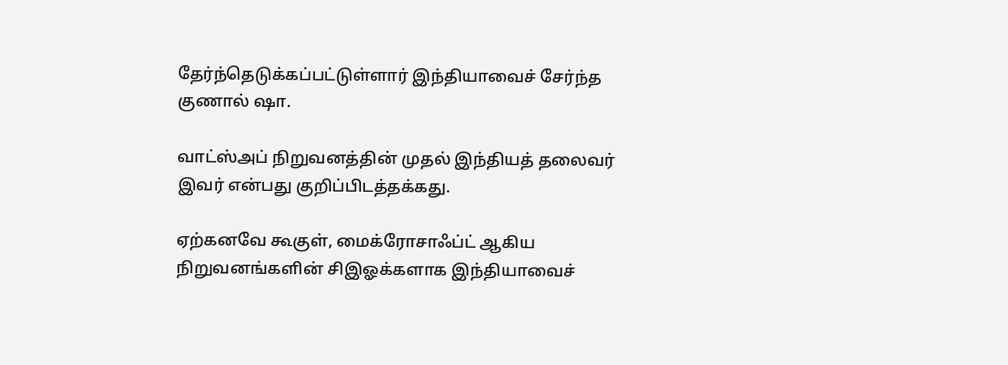தேர்ந்தெடுக்கப்பட்டுள்ளார் இந்தியாவைச் சேர்ந்த குணால் ஷா.

வாட்ஸ்அப் நிறுவனத்தின் முதல் இந்தியத் தலைவர் இவர் என்பது குறிப்பிடத்தக்கது.

ஏற்கனவே கூகுள், மைக்ரோசாஃப்ட் ஆகிய நிறுவனங்களின் சிஇஓக்களாக இந்தியாவைச்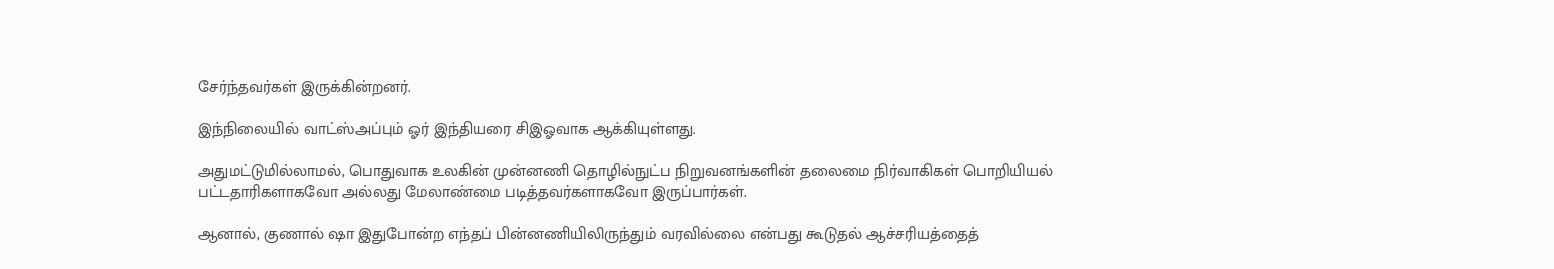சேர்ந்தவர்கள் இருக்கின்றனர்.

இந்நிலையில் வாட்ஸ்அப்பும் ஓர் இந்தியரை சிஇஓவாக ஆக்கியுள்ளது.

அதுமட்டுமில்லாமல், பொதுவாக உலகின் முன்னணி தொழில்நுட்ப நிறுவனங்களின் தலைமை நிர்வாகிகள் பொறியியல் பட்டதாரிகளாகவோ அல்லது மேலாண்மை படித்தவர்களாகவோ இருப்பார்கள்.

ஆனால், குணால் ஷா இதுபோன்ற எந்தப் பின்னணியிலிருந்தும் வரவில்லை என்பது கூடுதல் ஆச்சரியத்தைத்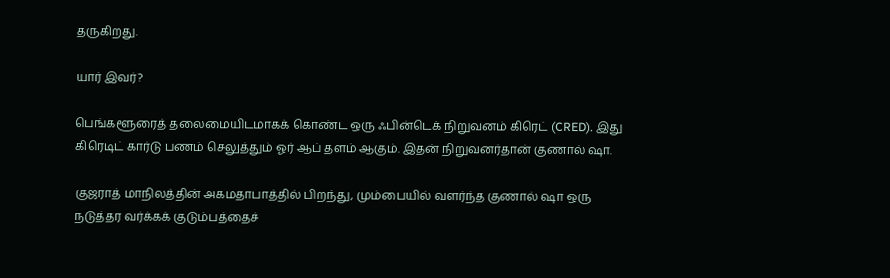தருகிறது.

யார் இவர்?

பெங்களூரைத் தலைமையிடமாகக் கொண்ட ஒரு ஃபின்டெக் நிறுவனம் கிரெட் (CRED). இது கிரெடிட் கார்டு பணம் செலுத்தும் ஓர் ஆப் தளம் ஆகும். இதன் நிறுவனர்தான் குணால் ஷா.

குஜராத் மாநிலத்தின் அகமதாபாத்தில் பிறந்து, மும்பையில் வளர்ந்த குணால் ஷா ஒரு நடுத்தர வர்க்கக் குடும்பத்தைச்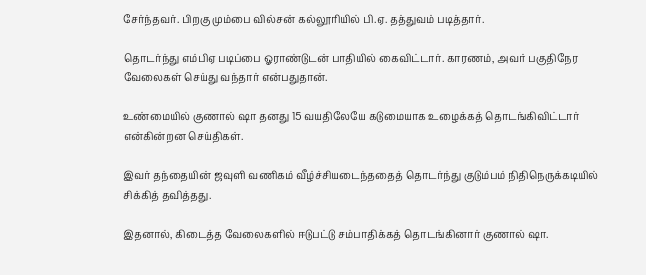சேர்ந்தவர். பிறகு மும்பை வில்சன் கல்லூரியில் பி.ஏ. தத்துவம் படித்தார்.

தொடர்ந்து எம்பிஏ படிப்பை ஓராண்டுடன் பாதியில் கைவிட்டார். காரணம், அவர் பகுதிநேர வேலைகள் செய்து வந்தார் என்பதுதான்.

உண்மையில் குணால் ஷா தனது 15 வயதிலேயே கடுமையாக உழைக்கத் தொடங்கிவிட்டார் என்கின்றன செய்திகள்.

இவர் தந்தையின் ஜவுளி வணிகம் வீழ்ச்சியடைந்ததைத் தொடர்ந்து குடும்பம் நிதிநெருக்கடியில் சிக்கித் தவித்தது.

இதனால், கிடைத்த வேலைகளில் ஈடுபட்டு சம்பாதிக்கத் தொடங்கினார் குணால் ஷா.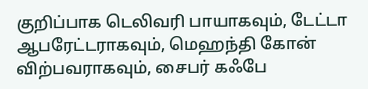குறிப்பாக டெலிவரி பாயாகவும், டேட்டா ஆபரேட்டராகவும், மெஹந்தி கோன் விற்பவராகவும், சைபர் கஃபே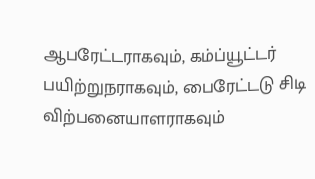ஆபரேட்டராகவும், கம்ப்யூட்டர் பயிற்றுநராகவும், பைரேட்டடு சிடி விற்பனையாளராகவும்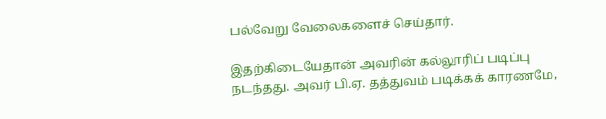பல்வேறு வேலைகளைச் செய்தார்.

இதற்கிடையேதான் அவரின் கல்லூரிப் படிப்பு நடந்தது. அவர் பி.ஏ. தத்துவம் படிக்கக் காரணமே,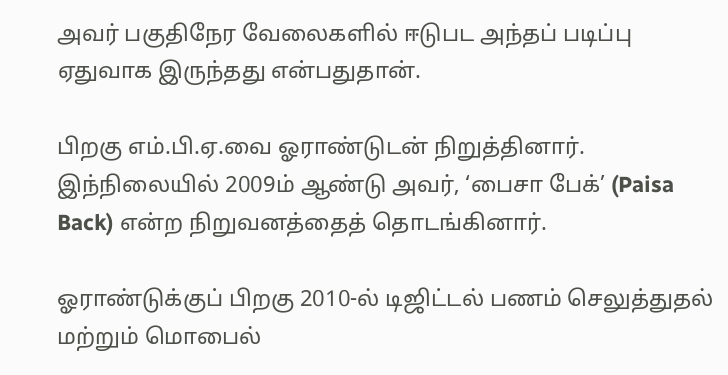அவர் பகுதிநேர வேலைகளில் ஈடுபட அந்தப் படிப்பு ஏதுவாக இருந்தது என்பதுதான்.

பிறகு எம்.பி.ஏ.வை ஓராண்டுடன் நிறுத்தினார். இந்நிலையில் 2009ம் ஆண்டு அவர், ‘பைசா பேக்’ (Paisa Back) என்ற நிறுவனத்தைத் தொடங்கினார்.

ஓராண்டுக்குப் பிறகு 2010-ல் டிஜிட்டல் பணம் செலுத்துதல் மற்றும் மொபைல்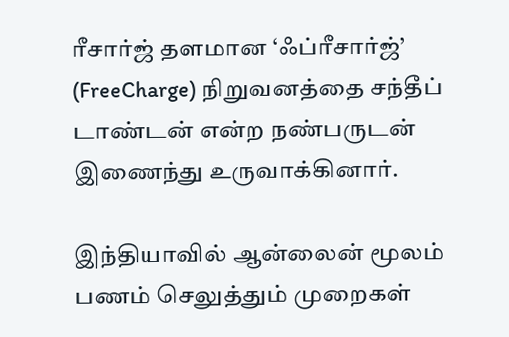ரீசார்ஜ் தளமான ‘ஃப்ரீசார்ஜ்’ (FreeCharge) நிறுவனத்தை சந்தீப் டாண்டன் என்ற நண்பருடன் இணைந்து உருவாக்கினார்.

இந்தியாவில் ஆன்லைன் மூலம் பணம் செலுத்தும் முறைகள்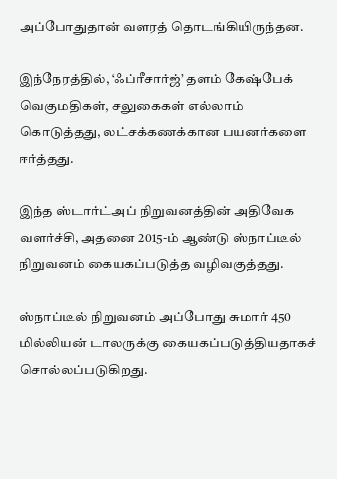அப்போதுதான் வளரத் தொடங்கியிருந்தன.

இந்நேரத்தில், ‘ஃப்ரீசார்ஜ்’ தளம் கேஷ்பேக் வெகுமதிகள், சலுகைகள் எல்லாம் கொடுத்தது, லட்சக்கணக்கான பயனர்களை ஈர்த்தது.

இந்த ஸ்டார்ட்அப் நிறுவனத்தின் அதிவேக வளர்ச்சி, அதனை 2015-ம் ஆண்டு ஸ்நாப்டீல் நிறுவனம் கையகப்படுத்த வழிவகுத்தது.

ஸ்நாப்டீல் நிறுவனம் அப்போது சுமார் 450 மில்லியன் டாலருக்கு கையகப்படுத்தியதாகச் சொல்லப்படுகிறது.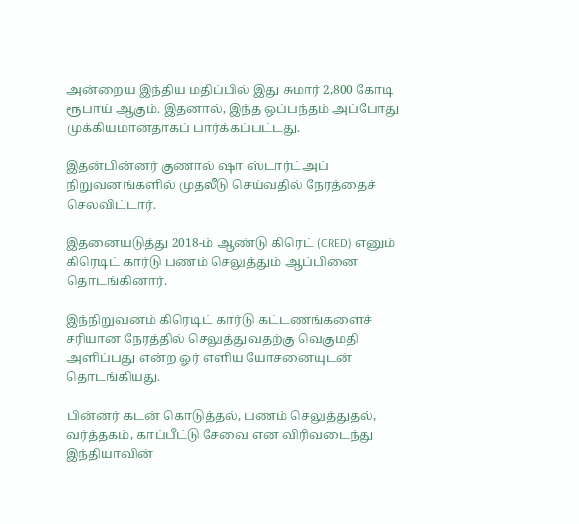அன்றைய இந்திய மதிப்பில் இது சுமார் 2,800 கோடி ரூபாய் ஆகும். இதனால், இந்த ஒப்பந்தம் அப்போது முக்கியமானதாகப் பார்க்கப்பட்டது.

இதன்பின்னர் குணால் ஷா ஸ்டார்ட்அப் நிறுவனங்களில் முதலீடு செய்வதில் நேரத்தைச் செலவிட்டார்.

இதனையடுத்து 2018-ம் ஆண்டு கிரெட் (CRED) எனும் கிரெடிட் கார்டு பணம் செலுத்தும் ஆப்பினை தொடங்கினார்.

இந்நிறுவனம் கிரெடிட் கார்டு கட்டணங்களைச் சரியான நேரத்தில் செலுத்துவதற்கு வெகுமதி அளிப்பது என்ற ஓர் எளிய யோசனையுடன் தொடங்கியது.

பின்னர் கடன் கொடுத்தல், பணம் செலுத்துதல், வர்த்தகம், காப்பீட்டு சேவை என விரிவடைந்து இந்தியாவின்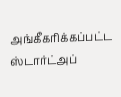அங்கீகரிக்கப்பட்ட ஸ்டார்ட்அப்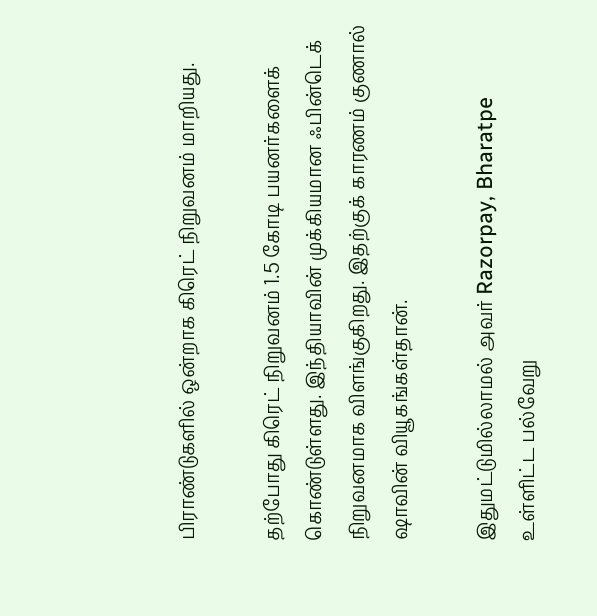பிராண்டுகளில் ஒன்றாக கிரெட் நிறுவனம் மாறியது.

தற்போது கிரெட் நிறுவனம் 1.5 கோடி பயனர்களைக் கொண்டுள்ளது. இந்தியாவின் முக்கியமான ஃபின்டெக் நிறுவனமாக விளங்குகிறது. இதற்குக் காரணம் குணால் ஷாவின் வியூகங்கள்தான்.

இதுமட்டுமில்லாமல் அவர் Razorpay, Bharatpe உள்ளிட்ட பல்வேறு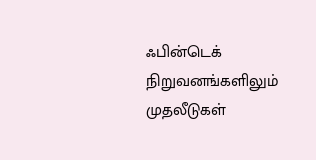ஃபின்டெக் நிறுவனங்களிலும் முதலீடுகள்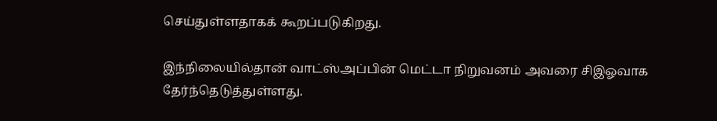செய்துள்ளதாகக் கூறப்படுகிறது.

இந்நிலையில்தான் வாட்ஸ்அப்பின் மெட்டா நிறுவனம் அவரை சிஇஓவாக தேர்ந்தெடுத்துள்ளது.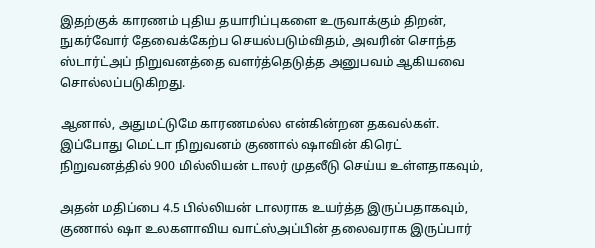இதற்குக் காரணம் புதிய தயாரிப்புகளை உருவாக்கும் திறன், நுகர்வோர் தேவைக்கேற்ப செயல்படும்விதம், அவரின் சொந்த ஸ்டார்ட்அப் நிறுவனத்தை வளர்த்தெடுத்த அனுபவம் ஆகியவை சொல்லப்படுகிறது.

ஆனால், அதுமட்டுமே காரணமல்ல என்கின்றன தகவல்கள். இப்போது மெட்டா நிறுவனம் குணால் ஷாவின் கிரெட் நிறுவனத்தில் 900 மில்லியன் டாலர் முதலீடு செய்ய உள்ளதாகவும்,

அதன் மதிப்பை 4.5 பில்லியன் டாலராக உயர்த்த இருப்பதாகவும், குணால் ஷா உலகளாவிய வாட்ஸ்அப்பின் தலைவராக இருப்பார்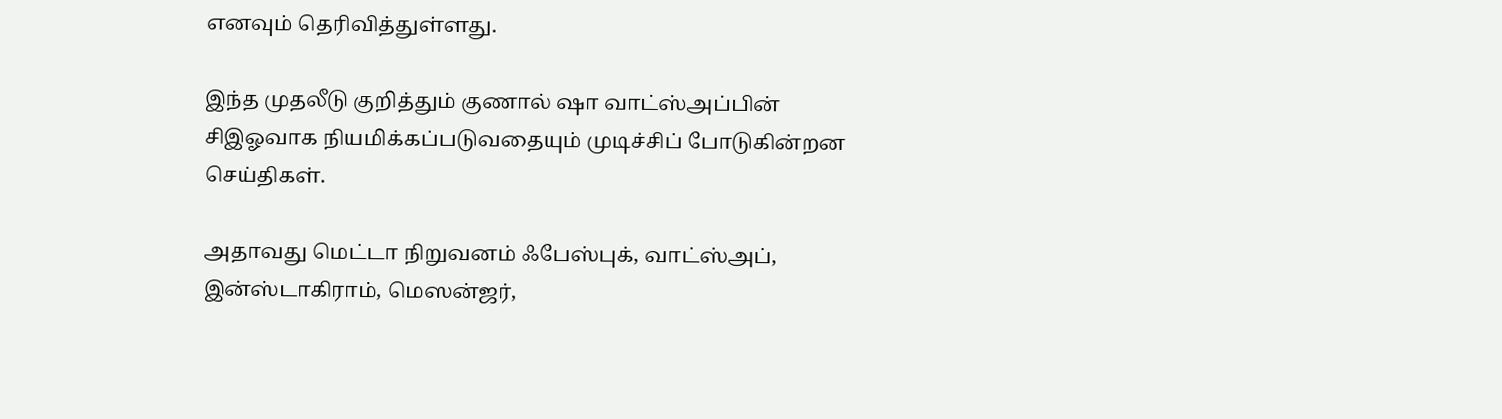எனவும் தெரிவித்துள்ளது.

இந்த முதலீடு குறித்தும் குணால் ஷா வாட்ஸ்அப்பின் சிஇஓவாக நியமிக்கப்படுவதையும் முடிச்சிப் போடுகின்றன செய்திகள்.

அதாவது மெட்டா நிறுவனம் ஃபேஸ்புக், வாட்ஸ்அப், இன்ஸ்டாகிராம், மெஸன்ஜர்,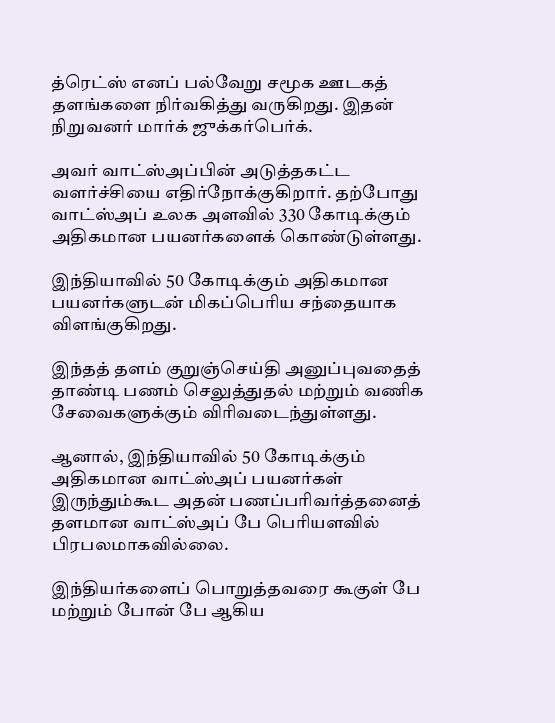த்ரெட்ஸ் எனப் பல்வேறு சமூக ஊடகத் தளங்களை நிர்வகித்து வருகிறது. இதன் நிறுவனர் மார்க் ஜுக்கர்பெர்க்.

அவர் வாட்ஸ்அப்பின் அடுத்தகட்ட வளர்ச்சியை எதிர்நோக்குகிறார். தற்போது வாட்ஸ்அப் உலக அளவில் 330 கோடிக்கும் அதிகமான பயனர்களைக் கொண்டுள்ளது.

இந்தியாவில் 50 கோடிக்கும் அதிகமான பயனர்களுடன் மிகப்பெரிய சந்தையாக விளங்குகிறது.

இந்தத் தளம் குறுஞ்செய்தி அனுப்புவதைத் தாண்டி பணம் செலுத்துதல் மற்றும் வணிக சேவைகளுக்கும் விரிவடைந்துள்ளது.

ஆனால், இந்தியாவில் 50 கோடிக்கும் அதிகமான வாட்ஸ்அப் பயனர்கள் இருந்தும்கூட அதன் பணப்பரிவர்த்தனைத் தளமான வாட்ஸ்அப் பே பெரியளவில் பிரபலமாகவில்லை.

இந்தியர்களைப் பொறுத்தவரை கூகுள் பே மற்றும் போன் பே ஆகிய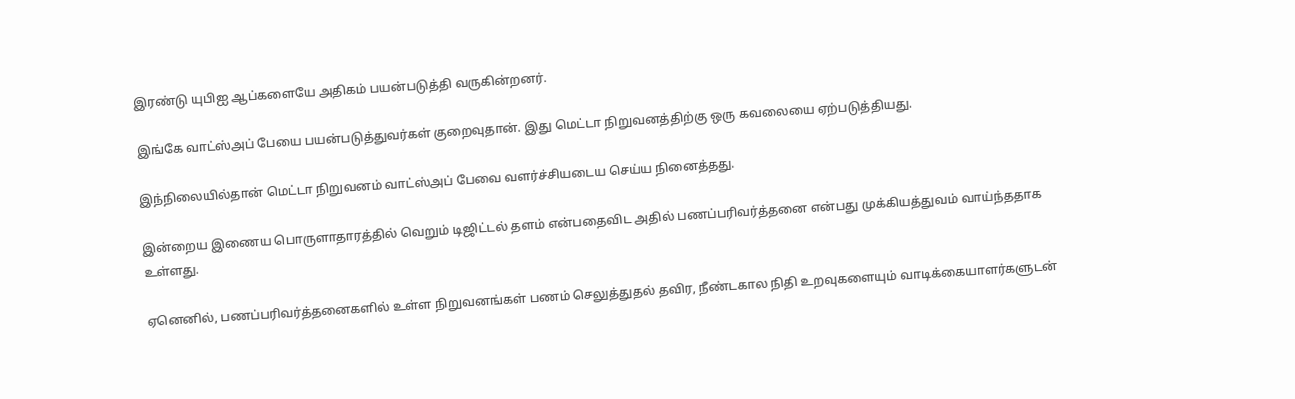இரண்டு யுபிஐ ஆப்களையே அதிகம் பயன்படுத்தி வருகின்றனர்.

இங்கே வாட்ஸ்அப் பேயை பயன்படுத்துவர்கள் குறைவுதான். இது மெட்டா நிறுவனத்திற்கு ஒரு கவலையை ஏற்படுத்தியது.

இந்நிலையில்தான் மெட்டா நிறுவனம் வாட்ஸ்அப் பேவை வளர்ச்சியடைய செய்ய நினைத்தது.

இன்றைய இணைய பொருளாதாரத்தில் வெறும் டிஜிட்டல் தளம் என்பதைவிட அதில் பணப்பரிவர்த்தனை என்பது முக்கியத்துவம் வாய்ந்ததாக உள்ளது.

ஏனெனில், பணப்பரிவர்த்தனைகளில் உள்ள நிறுவனங்கள் பணம் செலுத்துதல் தவிர, நீண்டகால நிதி உறவுகளையும் வாடிக்கையாளர்களுடன்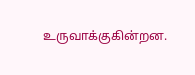உருவாக்குகின்றன.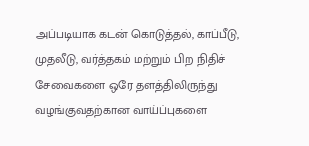அப்படியாக கடன் கொடுத்தல், காப்பீடு, முதலீடு, வர்த்தகம் மற்றும் பிற நிதிச் சேவைகளை ஒரே தளத்திலிருந்து வழங்குவதற்கான வாய்ப்புகளை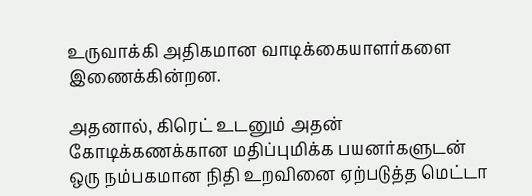உருவாக்கி அதிகமான வாடிக்கையாளர்களை இணைக்கின்றன.

அதனால், கிரெட் உடனும் அதன் கோடிக்கணக்கான மதிப்புமிக்க பயனர்களுடன் ஒரு நம்பகமான நிதி உறவினை ஏற்படுத்த மெட்டா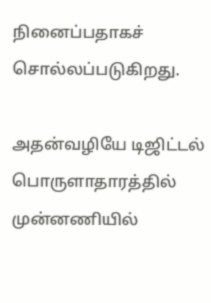நினைப்பதாகச் சொல்லப்படுகிறது.

அதன்வழியே டிஜிட்டல் பொருளாதாரத்தில் முன்னணியில்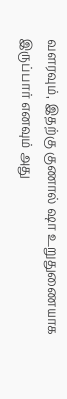வளரவும், இதற்கு குணால் ஷா உறுதுணையாக இருப்பார் எனவும் அது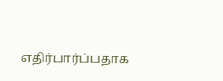எதிர்பார்ப்பதாக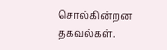சொல்கின்றன தகவல்கள்.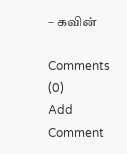– கவின்

Comments (0)
Add Comment